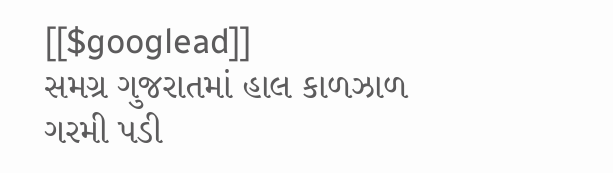[[$googlead]]
સમગ્ર ગુજરાતમાં હાલ કાળઝાળ ગરમી પડી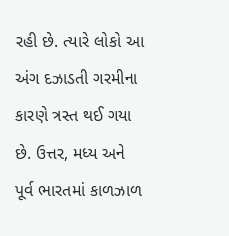રહી છે. ત્યારે લોકો આ અંગ દઝાડતી ગરમીના કારણે ત્રસ્ત થઈ ગયા છે. ઉત્તર, મધ્ય અને પૂર્વ ભારતમાં કાળઝાળ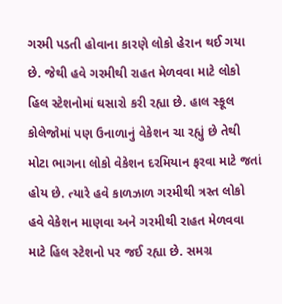ગરમી પડતી હોવાના કારણે લોકો હેરાન થઈ ગયા છે. જેથી હવે ગરમીથી રાહત મેળવવા માટે લોકો હિલ સ્ટેશનોમાં ઘસારો કરી રહ્યા છે. હાલ સ્કૂલ કોલેજોમાં પણ ઉનાળાનું વેકેશન ચા રહ્યું છે તેથી મોટા ભાગના લોકો વેકેશન દરમિયાન ફરવા માટે જતાં હોય છે. ત્યારે હવે કાળઝાળ ગરમીથી ત્રસ્ત લોકો હવે વેકેશન માણવા અને ગરમીથી રાહત મેળવવા માટે હિલ સ્ટેશનો પર જઈ રહ્યા છે. સમગ્ર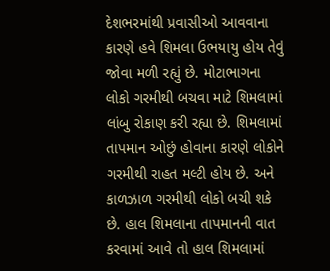દેશભરમાંથી પ્રવાસીઓ આવવાના કારણે હવે શિમલા ઉભયાયુ હોય તેવું જોવા મળી રહ્યું છે. મોટાભાગના લોકો ગરમીથી બચવા માટે શિમલામાં લાંબુ રોકાણ કરી રહ્યા છે. શિમલામાં તાપમાન ઓછું હોવાના કારણે લોકોને ગરમીથી રાહત મલ્ટી હોય છે. અને કાળઝાળ ગરમીથી લોકો બચી શકે છે. હાલ શિમલાના તાપમાનની વાત કરવામાં આવે તો હાલ શિમલામાં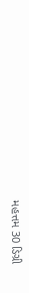મહત્તમ 30 ડિગ્રી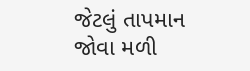જેટલું તાપમાન જોવા મળી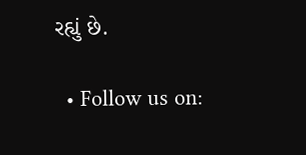રહ્યું છે.

  • Follow us on: